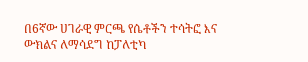በ6ኛው ሀገራዊ ምርጫ የሴቶችን ተሳትፎ እና ውክልና ለማሳደግ ከፓለቲካ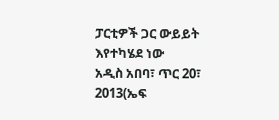ፓርቲዎች ጋር ውይይት እየተካሄደ ነው
አዲስ አበባ፣ ጥር 20፣ 2013(ኤፍ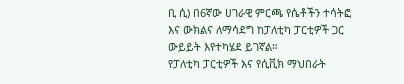ቢ ሲ) በ6ኛው ሀገራዊ ምርጫ የሴቶችን ተሳትፎ እና ውክልና ለማሳደግ ከፓለቲካ ፓርቲዎች ጋር ውይይት እየተካሄደ ይገኛል።
የፓለቲካ ፓርቲዎች እና የሲቪክ ማህበራት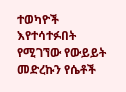ተወካዮች እየተሳተፉበት የሚገኘው የውይይት መድረኩን የሴቶች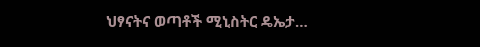ህፃናትና ወጣቶች ሚኒስትር ዴኤታ…